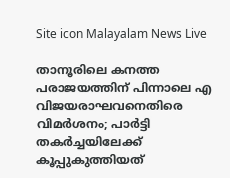Site icon Malayalam News Live

താനൂരിലെ കനത്ത പരാജയത്തിന് പിന്നാലെ എ വിജയരാഘവനെതിരെ വിമർശനം; പാർട്ടി തകർച്ചയിലേക്ക് കൂപ്പുകുത്തിയത്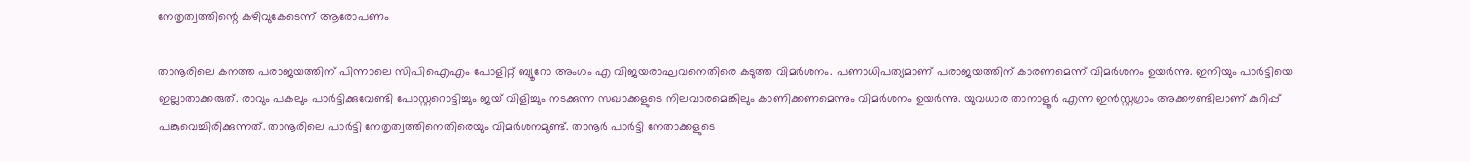നേതൃത്വത്തിന്റെ കഴിവുകേടെന്ന് ആരോപണം

താനൂരിലെ കനത്ത പരാജയത്തിന് പിന്നാലെ സിപിഐഎം പോളിറ്റ് ബ്യൂറോ അംഗം എ വിജയരാഘവനെതിരെ കടുത്ത വിമര്‍ശനം. പണാധിപത്യമാണ് പരാജയത്തിന് കാരണമെന്ന് വിമര്‍ശനം ഉയര്‍ന്നു. ഇനിയും പാര്‍ട്ടിയെ ഇല്ലാതാക്കരുത്. രാവും പകലും പാര്‍ട്ടിക്കുവേണ്ടി പോസ്റ്ററൊട്ടിച്ചും ജയ് വിളിച്ചും നടക്കുന്ന സഖാക്കളുടെ നിലവാരമെങ്കിലും കാണിക്കണമെന്നും വിമര്‍ശനം ഉയര്‍ന്നു. യുവധാര താനാളൂര്‍ എന്ന ഇന്‍സ്റ്റഗ്രാം അക്കൗണ്ടിലാണ് കുറിപ്പ് പങ്കുവെച്ചിരിക്കുന്നത്. താനൂരിലെ പാര്‍ട്ടി നേതൃത്വത്തിനെതിരെയും വിമര്‍ശനമുണ്ട്. താനൂര്‍ പാര്‍ട്ടി നേതാക്കളുടെ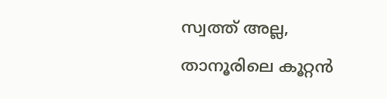സ്വത്ത് അല്ല, താനൂരിലെ കൂറ്റന്‍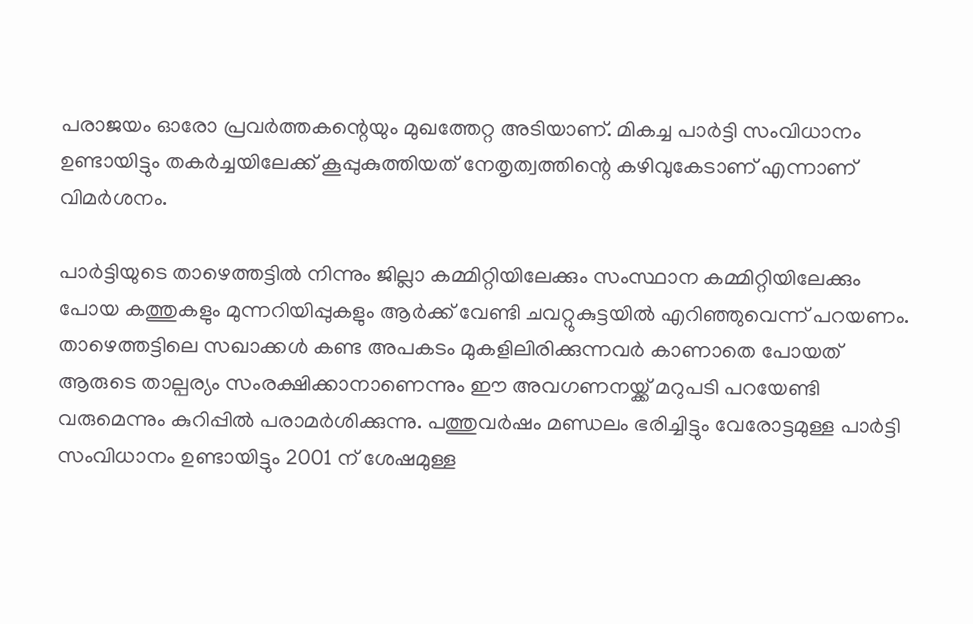പരാജയം ഓരോ പ്രവര്‍ത്തകന്റെയും മുഖത്തേറ്റ അടിയാണ്. മികച്ച പാര്‍ട്ടി സംവിധാനം ഉണ്ടായിട്ടും തകര്‍ച്ചയിലേക്ക് കൂപ്പുകുത്തിയത് നേതൃത്വത്തിന്റെ കഴിവുകേടാണ് എന്നാണ് വിമർശനം.

പാര്‍ട്ടിയുടെ താഴെത്തട്ടില്‍ നിന്നും ജില്ലാ കമ്മിറ്റിയിലേക്കും സംസ്ഥാന കമ്മിറ്റിയിലേക്കും പോയ കത്തുകളും മുന്നറിയിപ്പുകളും ആര്‍ക്ക് വേണ്ടി ചവറ്റുകുട്ടയില്‍ എറിഞ്ഞുവെന്ന് പറയണം. താഴെത്തട്ടിലെ സഖാക്കള്‍ കണ്ട അപകടം മുകളിലിരിക്കുന്നവര്‍ കാണാതെ പോയത് ആരുടെ താല്പര്യം സംരക്ഷിക്കാനാണെന്നും ഈ അവഗണനയ്ക്ക് മറുപടി പറയേണ്ടി വരുമെന്നും കുറിപ്പില്‍ പരാമര്‍ശിക്കുന്നു. പത്തുവര്‍ഷം മണ്ഡലം ഭരിച്ചിട്ടും വേരോട്ടമുള്ള പാര്‍ട്ടി സംവിധാനം ഉണ്ടായിട്ടും 2001 ന് ശേഷമുള്ള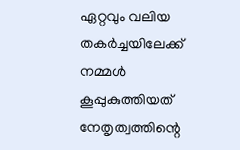ഏറ്റവും വലിയ തകര്‍ച്ചയിലേക്ക് നമ്മള്‍ കൂപ്പുകുത്തിയത് നേതൃത്വത്തിന്റെ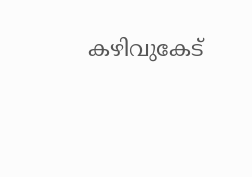കഴിവുകേട്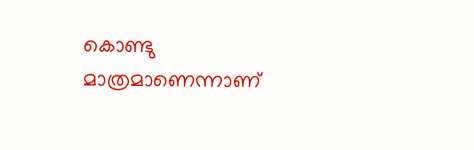കൊണ്ടു മാത്രമാണെന്നാണ്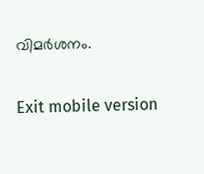വിമര്‍ശനം.

Exit mobile version